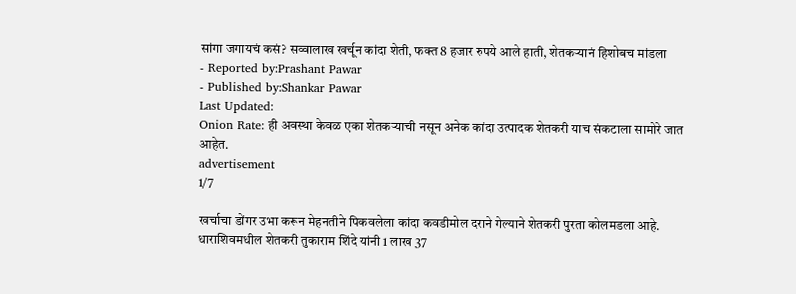सांगा जगायचं कसं? सव्वालाख खर्चून कांदा शेती, फक्त 8 हजार रुपये आले हाती, शेतकऱ्यानं हिशोबच मांडला
- Reported by:Prashant Pawar
- Published by:Shankar Pawar
Last Updated:
Onion Rate: ही अवस्था केवळ एका शेतकऱ्याची नसून अनेक कांदा उत्पादक शेतकरी याच संकटाला सामोरे जात आहेत.
advertisement
1/7

खर्चाचा डोंगर उभा करून मेहनतीने पिकवलेला कांदा कवडीमोल दराने गेल्याने शेतकरी पुरता कोलमडला आहे. धाराशिवमधील शेतकरी तुकाराम शिंदे यांनी 1 लाख 37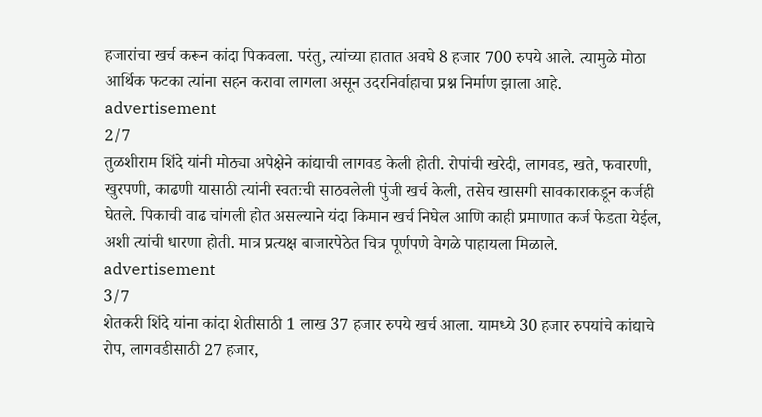हजारांचा खर्च करून कांदा पिकवला. परंतु, त्यांच्या हातात अवघे 8 हजार 700 रुपये आले. त्यामुळे मोठा आर्थिक फटका त्यांना सहन करावा लागला असून उदरनिर्वाहाचा प्रश्न निर्माण झाला आहे.
advertisement
2/7
तुळशीराम शिंदे यांनी मोठ्या अपेक्षेने कांद्याची लागवड केली होती. रोपांची खरेदी, लागवड, खते, फवारणी, खुरपणी, काढणी यासाठी त्यांनी स्वतःची साठवलेली पुंजी खर्च केली, तसेच खासगी सावकाराकडून कर्जही घेतले. पिकाची वाढ चांगली होत असल्याने यंदा किमान खर्च निघेल आणि काही प्रमाणात कर्ज फेडता येईल, अशी त्यांची धारणा होती. मात्र प्रत्यक्ष बाजारपेठेत चित्र पूर्णपणे वेगळे पाहायला मिळाले.
advertisement
3/7
शेतकरी शिंदे यांना कांदा शेतीसाठी 1 लाख 37 हजार रुपये खर्च आला. यामध्ये 30 हजार रुपयांचे कांद्याचे रोप, लागवडीसाठी 27 हजार,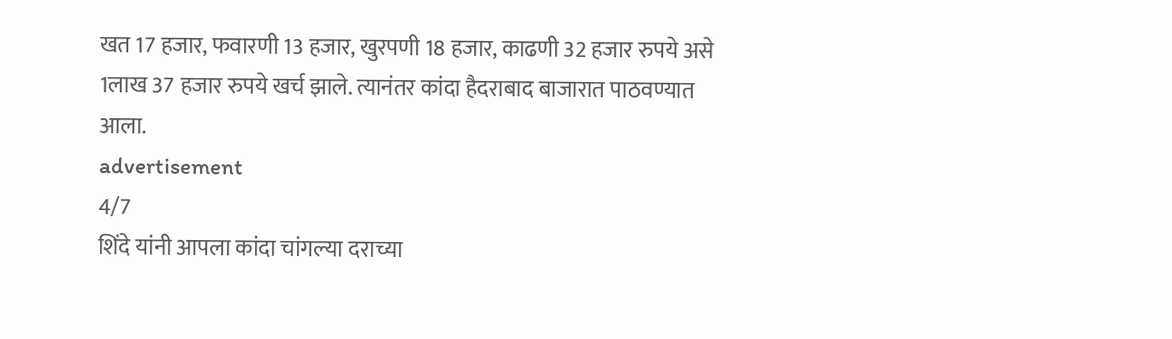खत 17 हजार, फवारणी 13 हजार, खुरपणी 18 हजार, काढणी 32 हजार रुपये असे 1लाख 37 हजार रुपये खर्च झाले. त्यानंतर कांदा हैदराबाद बाजारात पाठवण्यात आला.
advertisement
4/7
शिंदे यांनी आपला कांदा चांगल्या दराच्या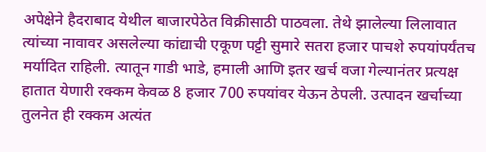अपेक्षेने हैदराबाद येथील बाजारपेठेत विक्रीसाठी पाठवला. तेथे झालेल्या लिलावात त्यांच्या नावावर असलेल्या कांद्याची एकूण पट्टी सुमारे सतरा हजार पाचशे रुपयांपर्यंतच मर्यादित राहिली. त्यातून गाडी भाडे, हमाली आणि इतर खर्च वजा गेल्यानंतर प्रत्यक्ष हातात येणारी रक्कम केवळ 8 हजार 700 रुपयांवर येऊन ठेपली. उत्पादन खर्चाच्या तुलनेत ही रक्कम अत्यंत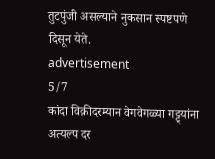तुटपुंजी असल्याने नुकसान स्पष्टपणे दिसून येते.
advertisement
5/7
कांदा विक्रीदरम्यान वेगवेगळ्या गट्ट्यांना अत्यल्प दर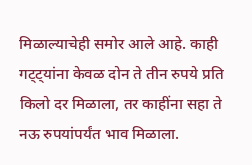मिळाल्याचेही समोर आले आहे. काही गट्ट्यांना केवळ दोन ते तीन रुपये प्रति किलो दर मिळाला, तर काहींना सहा ते नऊ रुपयांपर्यंत भाव मिळाला.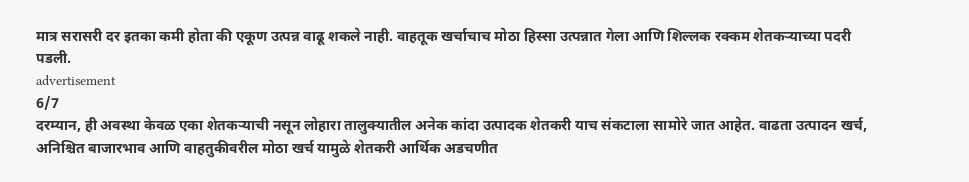मात्र सरासरी दर इतका कमी होता की एकूण उत्पन्न वाढू शकले नाही. वाहतूक खर्चाचाच मोठा हिस्सा उत्पन्नात गेला आणि शिल्लक रक्कम शेतकऱ्याच्या पदरी पडली.
advertisement
6/7
दरम्यान, ही अवस्था केवळ एका शेतकऱ्याची नसून लोहारा तालुक्यातील अनेक कांदा उत्पादक शेतकरी याच संकटाला सामोरे जात आहेत. वाढता उत्पादन खर्च, अनिश्चित बाजारभाव आणि वाहतुकीवरील मोठा खर्च यामुळे शेतकरी आर्थिक अडचणीत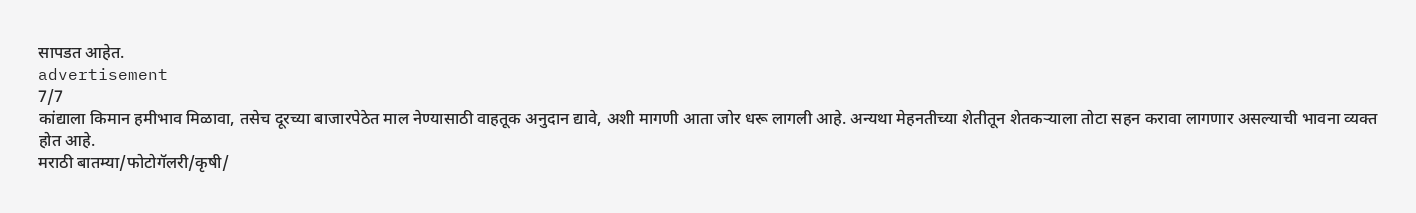सापडत आहेत.
advertisement
7/7
कांद्याला किमान हमीभाव मिळावा, तसेच दूरच्या बाजारपेठेत माल नेण्यासाठी वाहतूक अनुदान द्यावे, अशी मागणी आता जोर धरू लागली आहे. अन्यथा मेहनतीच्या शेतीतून शेतकऱ्याला तोटा सहन करावा लागणार असल्याची भावना व्यक्त होत आहे.
मराठी बातम्या/फोटोगॅलरी/कृषी/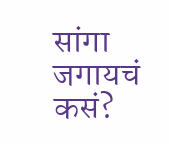सांगा जगायचं कसं?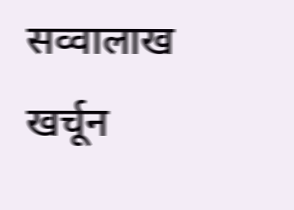सव्वालाख खर्चून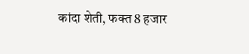कांदा शेती, फक्त 8 हजार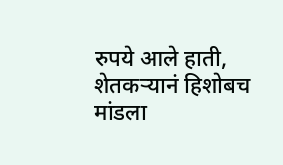रुपये आले हाती, शेतकऱ्यानं हिशोबच मांडला